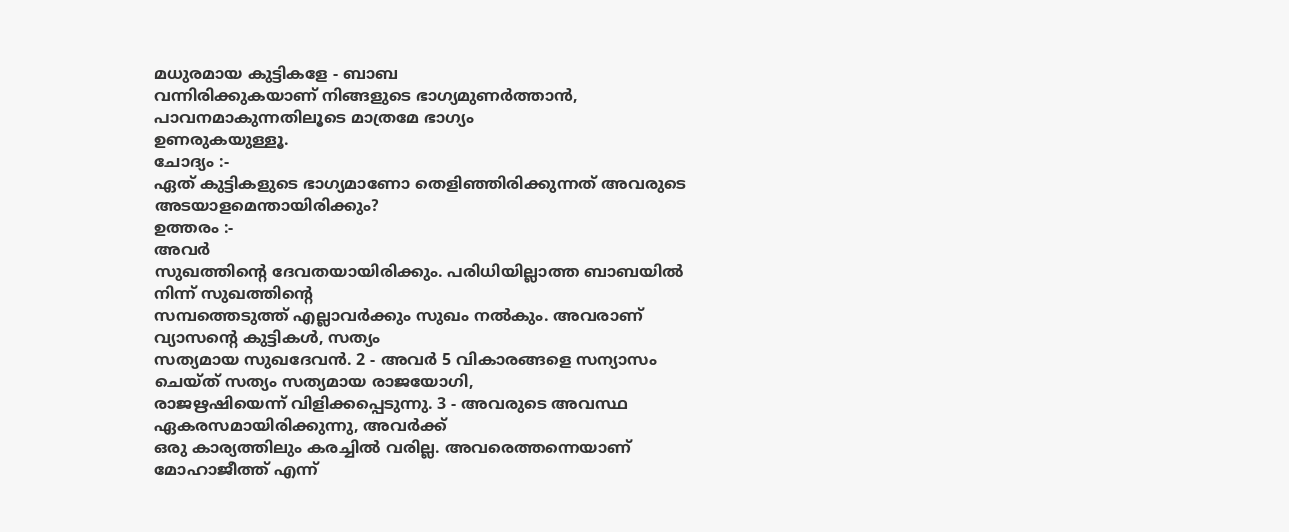മധുരമായ കുട്ടികളേ - ബാബ
വന്നിരിക്കുകയാണ് നിങ്ങളുടെ ഭാഗ്യമുണർത്താൻ, പാവനമാകുന്നതിലൂടെ മാത്രമേ ഭാഗ്യം
ഉണരുകയുള്ളൂ.
ചോദ്യം :-
ഏത് കുട്ടികളുടെ ഭാഗ്യമാണോ തെളിഞ്ഞിരിക്കുന്നത് അവരുടെ അടയാളമെന്തായിരിക്കും?
ഉത്തരം :-
അവർ
സുഖത്തിന്റെ ദേവതയായിരിക്കും. പരിധിയില്ലാത്ത ബാബയിൽ നിന്ന് സുഖത്തിന്റെ
സമ്പത്തെടുത്ത് എല്ലാവർക്കും സുഖം നൽകും. അവരാണ് വ്യാസന്റെ കുട്ടികൾ, സത്യം
സത്യമായ സുഖദേവൻ. 2 - അവർ 5 വികാരങ്ങളെ സന്യാസം ചെയ്ത് സത്യം സത്യമായ രാജയോഗി,
രാജഋഷിയെന്ന് വിളിക്കപ്പെടുന്നു. 3 - അവരുടെ അവസ്ഥ ഏകരസമായിരിക്കുന്നു, അവർക്ക്
ഒരു കാര്യത്തിലും കരച്ചിൽ വരില്ല. അവരെത്തന്നെയാണ് മോഹാജീത്ത് എന്ന്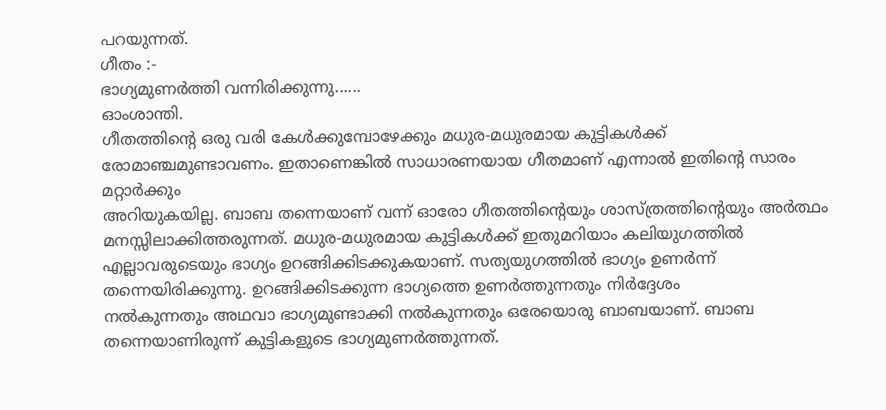പറയുന്നത്.
ഗീതം :-
ഭാഗ്യമുണർത്തി വന്നിരിക്കുന്നു......
ഓംശാന്തി.
ഗീതത്തിന്റെ ഒരു വരി കേൾക്കുമ്പോഴേക്കും മധുര-മധുരമായ കുട്ടികൾക്ക്
രോമാഞ്ചമുണ്ടാവണം. ഇതാണെങ്കിൽ സാധാരണയായ ഗീതമാണ് എന്നാൽ ഇതിന്റെ സാരം മറ്റാർക്കും
അറിയുകയില്ല. ബാബ തന്നെയാണ് വന്ന് ഓരോ ഗീതത്തിന്റെയും ശാസ്ത്രത്തിന്റെയും അർത്ഥം
മനസ്സിലാക്കിത്തരുന്നത്. മധുര-മധുരമായ കുട്ടികൾക്ക് ഇതുമറിയാം കലിയുഗത്തിൽ
എല്ലാവരുടെയും ഭാഗ്യം ഉറങ്ങിക്കിടക്കുകയാണ്. സത്യയുഗത്തിൽ ഭാഗ്യം ഉണർന്ന്
തന്നെയിരിക്കുന്നു. ഉറങ്ങിക്കിടക്കുന്ന ഭാഗ്യത്തെ ഉണർത്തുന്നതും നിർദ്ദേശം
നൽകുന്നതും അഥവാ ഭാഗ്യമുണ്ടാക്കി നൽകുന്നതും ഒരേയൊരു ബാബയാണ്. ബാബ
തന്നെയാണിരുന്ന് കുട്ടികളുടെ ഭാഗ്യമുണർത്തുന്നത്.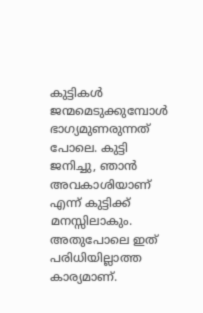കുട്ടികൾ ജന്മമെടുക്കുമ്പോൾ
ഭാഗ്യമുണരുന്നത് പോലെ. കുട്ടി ജനിച്ചു, ഞാൻ അവകാശിയാണ് എന്ന് കുട്ടിക്ക്
മനസ്സിലാകും. അതുപോലെ ഇത് പരിധിയില്ലാത്ത കാര്യമാണ്.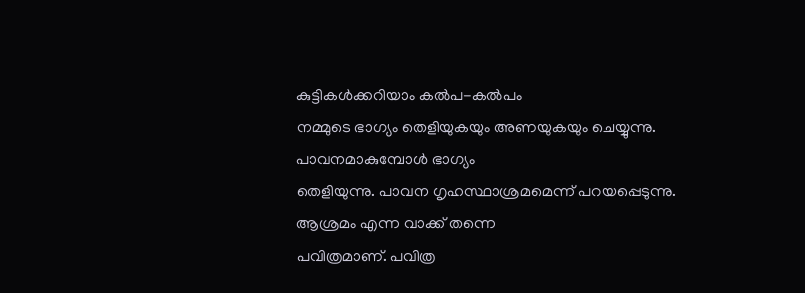കുട്ടികൾക്കറിയാം കൽപ-കൽപം
നമ്മുടെ ഭാഗ്യം തെളിയുകയും അണയുകയും ചെയ്യുന്നു. പാവനമാകുമ്പോൾ ഭാഗ്യം
തെളിയുന്നു. പാവന ഗൃഹസ്ഥാശ്രമമെന്ന് പറയപ്പെടുന്നു. ആശ്രമം എന്ന വാക്ക് തന്നെ
പവിത്രമാണ്. പവിത്ര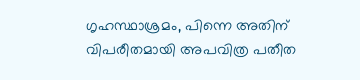ഗൃഹസ്ഥാശ്രമം, പിന്നെ അതിന് വിപരീതമായി അപവിത്ര പതീത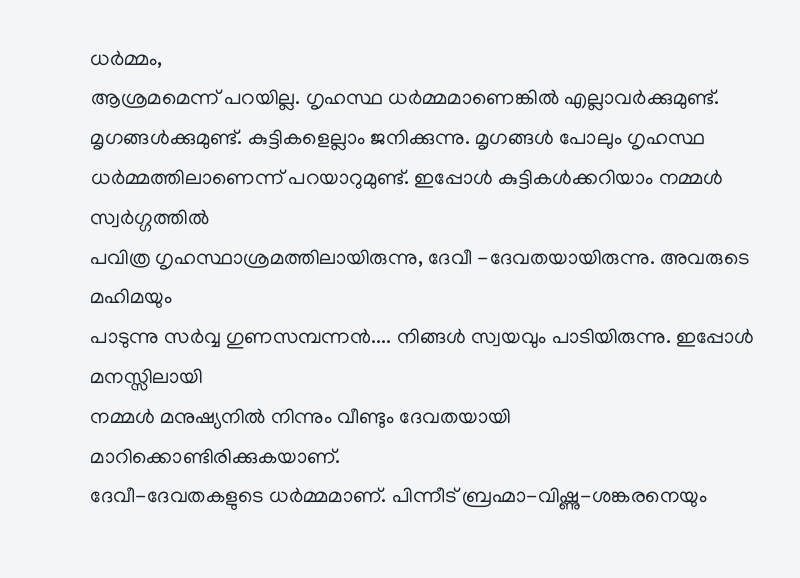ധർമ്മം,
ആശ്രമമെന്ന് പറയില്ല. ഗൃഹസ്ഥ ധർമ്മമാണെങ്കിൽ എല്ലാവർക്കുമുണ്ട്.
മൃഗങ്ങൾക്കുമുണ്ട്. കുട്ടികളെല്ലാം ജനിക്കുന്നു. മൃഗങ്ങൾ പോലും ഗൃഹസ്ഥ
ധർമ്മത്തിലാണെന്ന് പറയാറുമുണ്ട്. ഇപ്പോൾ കുട്ടികൾക്കറിയാം നമ്മൾ സ്വർഗ്ഗത്തിൽ
പവിത്ര ഗൃഹസ്ഥാശ്രമത്തിലായിരുന്നു, ദേവീ -ദേവതയായിരുന്നു. അവരുടെ മഹിമയും
പാടുന്നു സർവ്വ ഗുണസമ്പന്നൻ.... നിങ്ങൾ സ്വയവും പാടിയിരുന്നു. ഇപ്പോൾ മനസ്സിലായി
നമ്മൾ മനുഷ്യനിൽ നിന്നും വീണ്ടും ദേവതയായി മാറിക്കൊണ്ടിരിക്കുകയാണ്.
ദേവീ-ദേവതകളുടെ ധർമ്മമാണ്. പിന്നീട് ബ്രഹ്മാ-വിഷ്ണു-ശങ്കരനെയും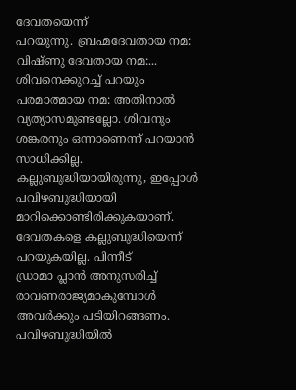ദേവതയെന്ന്
പറയുന്നു. ബ്രഹ്മദേവതായ നമ: വിഷ്ണു ദേവതായ നമ:... ശിവനെക്കുറച്ച് പറയും
പരമാത്മായ നമ: അതിനാൽ വ്യത്യാസമുണ്ടല്ലോ. ശിവനും ശങ്കരനും ഒന്നാണെന്ന് പറയാൻ
സാധിക്കില്ല. കല്ലുബുദ്ധിയായിരുന്നു, ഇപ്പോൾ പവിഴബുദ്ധിയായി
മാറിക്കൊണ്ടിരിക്കുകയാണ്. ദേവതകളെ കല്ലുബുദ്ധിയെന്ന് പറയുകയില്ല. പിന്നീട്
ഡ്രാമാ പ്ലാൻ അനുസരിച്ച് രാവണരാജ്യമാകുമ്പോൾ അവർക്കും പടിയിറങ്ങണം. പവിഴബുദ്ധിയിൽ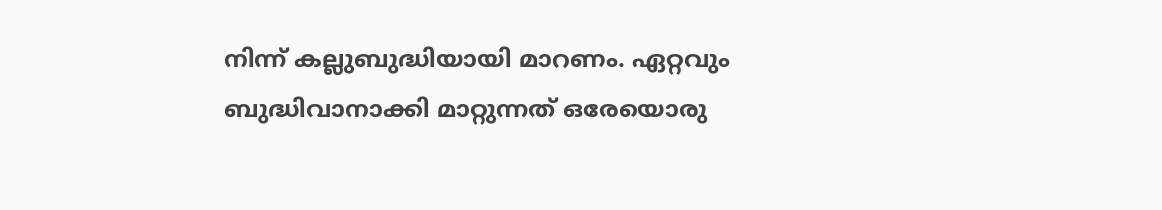നിന്ന് കല്ലുബുദ്ധിയായി മാറണം. ഏറ്റവും ബുദ്ധിവാനാക്കി മാറ്റുന്നത് ഒരേയൊരു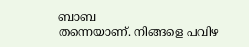ബാബ
തന്നെയാണ്. നിങ്ങളെ പവിഴ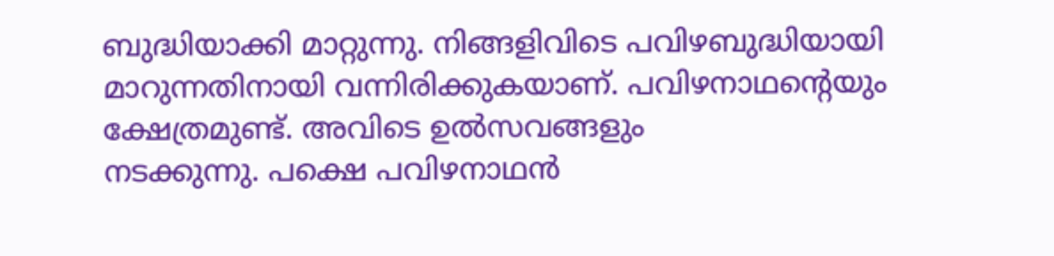ബുദ്ധിയാക്കി മാറ്റുന്നു. നിങ്ങളിവിടെ പവിഴബുദ്ധിയായി
മാറുന്നതിനായി വന്നിരിക്കുകയാണ്. പവിഴനാഥന്റെയും ക്ഷേത്രമുണ്ട്. അവിടെ ഉൽസവങ്ങളും
നടക്കുന്നു. പക്ഷെ പവിഴനാഥൻ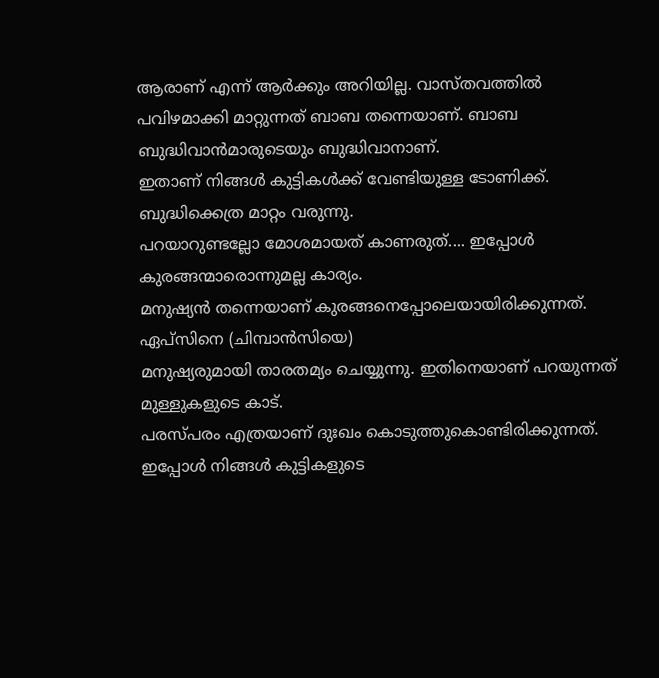ആരാണ് എന്ന് ആർക്കും അറിയില്ല. വാസ്തവത്തിൽ
പവിഴമാക്കി മാറ്റുന്നത് ബാബ തന്നെയാണ്. ബാബ ബുദ്ധിവാൻമാരുടെയും ബുദ്ധിവാനാണ്.
ഇതാണ് നിങ്ങൾ കുട്ടികൾക്ക് വേണ്ടിയുള്ള ടോണിക്ക്. ബുദ്ധിക്കെത്ര മാറ്റം വരുന്നു.
പറയാറുണ്ടല്ലോ മോശമായത് കാണരുത്.... ഇപ്പോൾ കുരങ്ങന്മാരൊന്നുമല്ല കാര്യം.
മനുഷ്യൻ തന്നെയാണ് കുരങ്ങനെപ്പോലെയായിരിക്കുന്നത്. ഏപ്സിനെ (ചിമ്പാൻസിയെ)
മനുഷ്യരുമായി താരതമ്യം ചെയ്യുന്നു. ഇതിനെയാണ് പറയുന്നത് മുള്ളുകളുടെ കാട്.
പരസ്പരം എത്രയാണ് ദുഃഖം കൊടുത്തുകൊണ്ടിരിക്കുന്നത്. ഇപ്പോൾ നിങ്ങൾ കുട്ടികളുടെ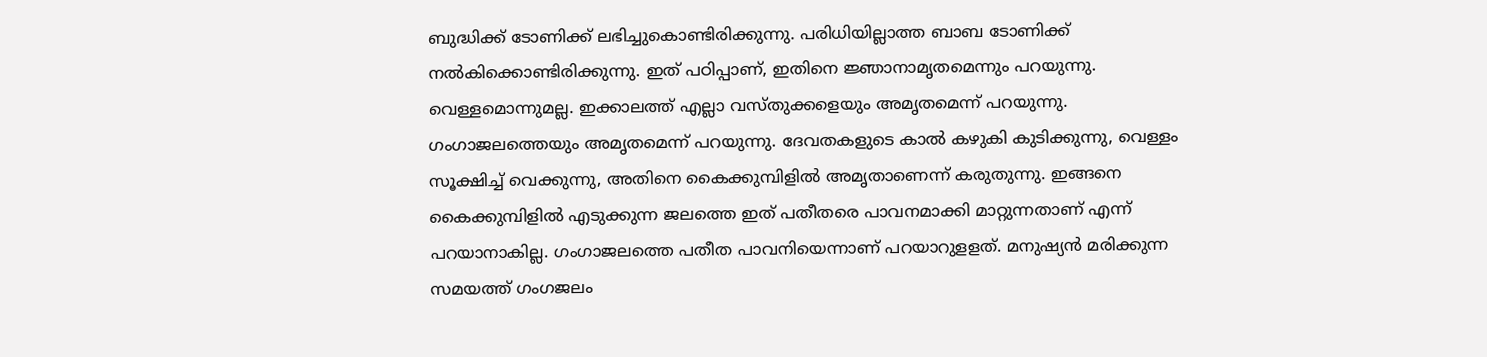ബുദ്ധിക്ക് ടോണിക്ക് ലഭിച്ചുകൊണ്ടിരിക്കുന്നു. പരിധിയില്ലാത്ത ബാബ ടോണിക്ക്
നൽകിക്കൊണ്ടിരിക്കുന്നു. ഇത് പഠിപ്പാണ്, ഇതിനെ ജ്ഞാനാമൃതമെന്നും പറയുന്നു.
വെള്ളമൊന്നുമല്ല. ഇക്കാലത്ത് എല്ലാ വസ്തുക്കളെയും അമൃതമെന്ന് പറയുന്നു.
ഗംഗാജലത്തെയും അമൃതമെന്ന് പറയുന്നു. ദേവതകളുടെ കാൽ കഴുകി കുടിക്കുന്നു, വെള്ളം
സൂക്ഷിച്ച് വെക്കുന്നു, അതിനെ കൈക്കുമ്പിളിൽ അമൃതാണെന്ന് കരുതുന്നു. ഇങ്ങനെ
കൈക്കുമ്പിളിൽ എടുക്കുന്ന ജലത്തെ ഇത് പതീതരെ പാവനമാക്കി മാറ്റുന്നതാണ് എന്ന്
പറയാനാകില്ല. ഗംഗാജലത്തെ പതീത പാവനിയെന്നാണ് പറയാറുളളത്. മനുഷ്യൻ മരിക്കുന്ന
സമയത്ത് ഗംഗജലം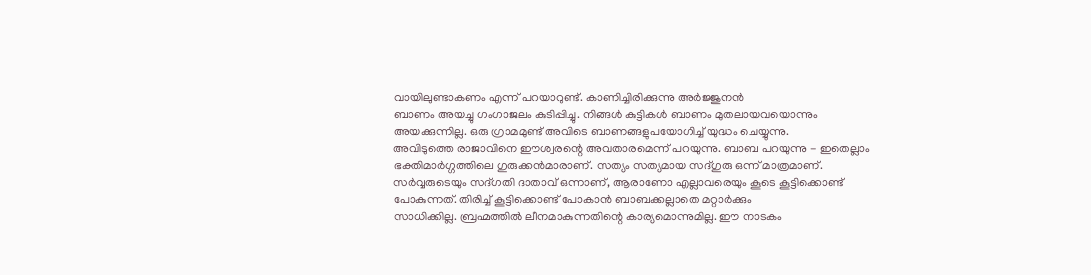വായിലുണ്ടാകണം എന്ന് പറയാറുണ്ട്. കാണിച്ചിരിക്കുന്നു അർജ്ജുനൻ
ബാണം അയച്ചു ഗംഗാജലം കുടിപ്പിച്ചു. നിങ്ങൾ കുട്ടികൾ ബാണം മുതലായവയൊന്നും
അയക്കുന്നില്ല. ഒരു ഗ്രാമമുണ്ട് അവിടെ ബാണങ്ങളുപയോഗിച്ച് യുദ്ധം ചെയ്യുന്നു.
അവിടുത്തെ രാജാവിനെ ഈശ്വരന്റെ അവതാരമെന്ന് പറയുന്നു. ബാബ പറയുന്നു - ഇതെല്ലാം
ഭക്തിമാർഗ്ഗത്തിലെ ഗുരുക്കൻമാരാണ്. സത്യം സത്യമായ സദ്ഗുരു ഒന്ന് മാത്രമാണ്.
സർവ്വരുടെയും സദ്ഗതി ദാതാവ് ഒന്നാണ്, ആരാണോ എല്ലാവരെയും കൂടെ കൂട്ടിക്കൊണ്ട്
പോകുന്നത്. തിരിച്ച് കൂട്ടിക്കൊണ്ട് പോകാൻ ബാബക്കല്ലാതെ മറ്റാർക്കും
സാധിക്കില്ല. ബ്രഹ്മത്തിൽ ലീനമാകുന്നതിന്റെ കാര്യമൊന്നുമില്ല. ഈ നാടകം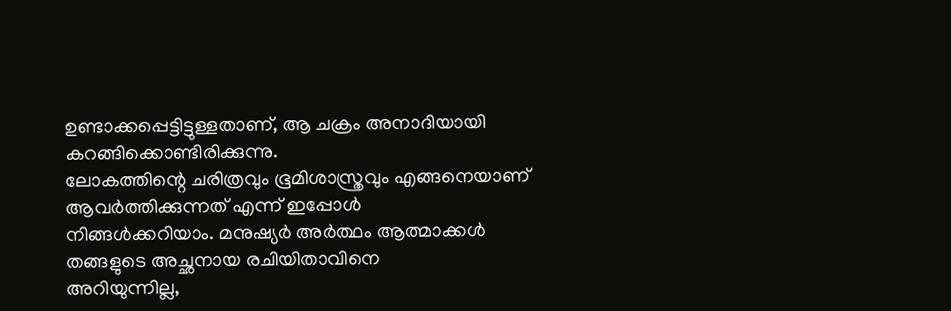ഉണ്ടാക്കപ്പെട്ടിട്ടുള്ളതാണ്, ആ ചക്രം അനാദിയായി കറങ്ങിക്കൊണ്ടിരിക്കുന്നു.
ലോകത്തിന്റെ ചരിത്രവും ഭൂമിശാസ്ത്രവും എങ്ങനെയാണ് ആവർത്തിക്കുന്നത് എന്ന് ഇപ്പോൾ
നിങ്ങൾക്കറിയാം. മനുഷ്യർ അർത്ഥം ആത്മാക്കൾ തങ്ങളുടെ അച്ഛനായ രചിയിതാവിനെ
അറിയുന്നില്ല,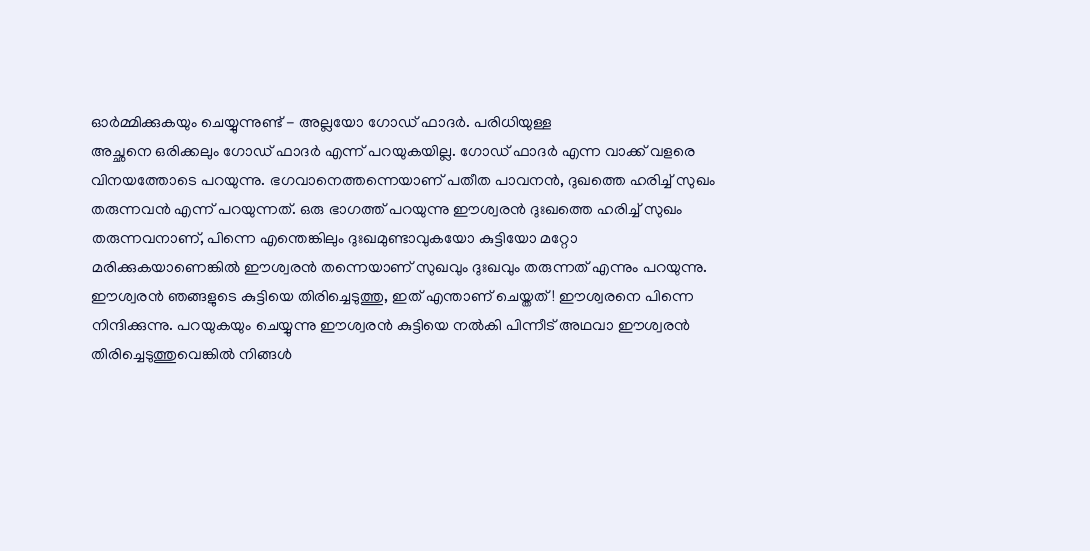ഓർമ്മിക്കുകയും ചെയ്യുന്നുണ്ട് - അല്ലയോ ഗോഡ് ഫാദർ. പരിധിയുള്ള
അച്ഛനെ ഒരിക്കലും ഗോഡ് ഫാദർ എന്ന് പറയുകയില്ല. ഗോഡ് ഫാദർ എന്ന വാക്ക് വളരെ
വിനയത്തോടെ പറയുന്നു. ഭഗവാനെത്തന്നെയാണ് പതീത പാവനൻ, ദുഖത്തെ ഹരിച്ച് സുഖം
തരുന്നവൻ എന്ന് പറയുന്നത്. ഒരു ഭാഗത്ത് പറയുന്നു ഈശ്വരൻ ദുഃഖത്തെ ഹരിച്ച് സുഖം
തരുന്നവനാണ്, പിന്നെ എന്തെങ്കിലും ദുഃഖമുണ്ടാവുകയോ കുട്ടിയോ മറ്റോ
മരിക്കുകയാണെങ്കിൽ ഈശ്വരൻ തന്നെയാണ് സുഖവും ദുഃഖവും തരുന്നത് എന്നും പറയുന്നു.
ഈശ്വരൻ ഞങ്ങളുടെ കുട്ടിയെ തിരിച്ചെടുത്തു, ഇത് എന്താണ് ചെയ്തത്! ഈശ്വരനെ പിന്നെ
നിന്ദിക്കുന്നു. പറയുകയും ചെയ്യുന്നു ഈശ്വരൻ കുട്ടിയെ നൽകി പിന്നീട് അഥവാ ഈശ്വരൻ
തിരിച്ചെടുത്തുവെങ്കിൽ നിങ്ങൾ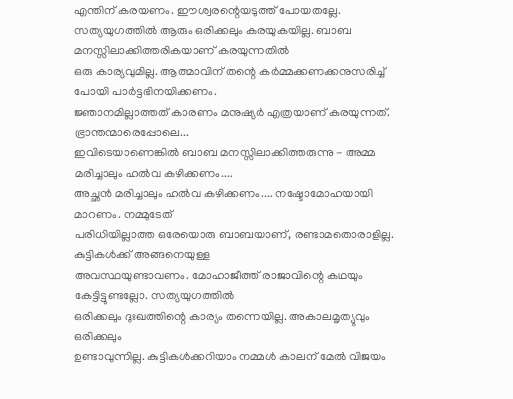എന്തിന് കരയണം. ഈശ്വരന്റെയടുത്ത് പോയതല്ലേ.
സത്യയുഗത്തിൽ ആരും ഒരിക്കലും കരയുകയില്ല. ബാബ മനസ്സിലാക്കിത്തരികയാണ് കരയുന്നതിൽ
ഒരു കാര്യവുമില്ല. ആത്മാവിന് തന്റെ കർമ്മക്കണക്കനുസരിച്ച് പോയി പാർട്ടഭിനയിക്കണം.
ജ്ഞാനമില്ലാത്തത് കാരണം മനുഷ്യർ എത്രയാണ് കരയുന്നത്. ഭ്രാന്തന്മാരെപ്പോലെ...
ഇവിടെയാണെങ്കിൽ ബാബ മനസ്സിലാക്കിത്തരുന്നു - അമ്മ മരിച്ചാലും ഹൽവ കഴിക്കണം....
അച്ഛൻ മരിച്ചാലും ഹൽവ കഴിക്കണം.... നഷ്ടോമോഹയായി മാറണം. നമ്മുടേത്
പരിധിയില്ലാത്ത ഒരേയൊരു ബാബയാണ്, രണ്ടാമതൊരാളില്ല. കുട്ടികൾക്ക് അങ്ങനെയുള്ള
അവസ്ഥയുണ്ടാവണം. മോഹാജീത്ത് രാജാവിന്റെ കഥയും കേട്ടിട്ടുണ്ടല്ലോ. സത്യയുഗത്തിൽ
ഒരിക്കലും ദുഃഖത്തിന്റെ കാര്യം തന്നെയില്ല. അകാലമൃത്യുവും ഒരിക്കലും
ഉണ്ടാവുന്നില്ല. കുട്ടികൾക്കറിയാം നമ്മൾ കാലന് മേൽ വിജയം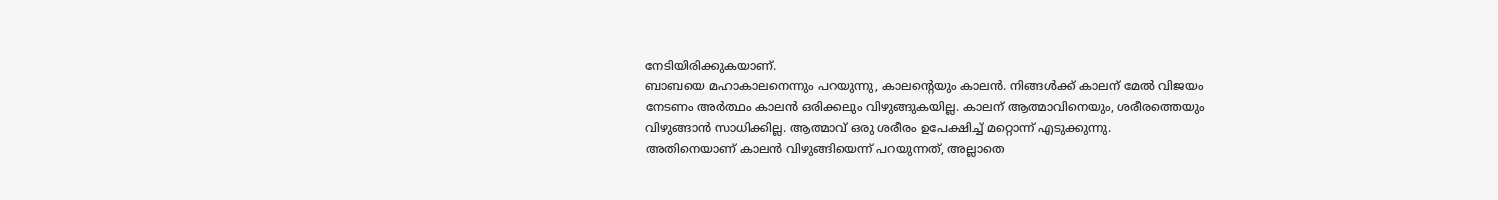നേടിയിരിക്കുകയാണ്.
ബാബയെ മഹാകാലനെന്നും പറയുന്നു, കാലന്റെയും കാലൻ. നിങ്ങൾക്ക് കാലന് മേൽ വിജയം
നേടണം അർത്ഥം കാലൻ ഒരിക്കലും വിഴുങ്ങുകയില്ല. കാലന് ആത്മാവിനെയും, ശരീരത്തെയും
വിഴുങ്ങാൻ സാധിക്കില്ല. ആത്മാവ് ഒരു ശരീരം ഉപേക്ഷിച്ച് മറ്റൊന്ന് എടുക്കുന്നു.
അതിനെയാണ് കാലൻ വിഴുങ്ങിയെന്ന് പറയുന്നത്, അല്ലാതെ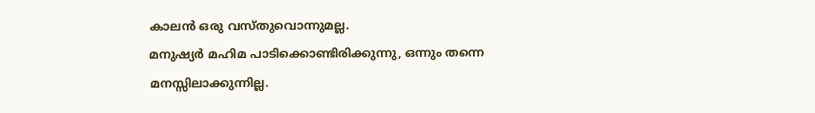കാലൻ ഒരു വസ്തുവൊന്നുമല്ല.
മനുഷ്യർ മഹിമ പാടിക്കൊണ്ടിരിക്കുന്നു, ഒന്നും തന്നെ മനസ്സിലാക്കുന്നില്ല.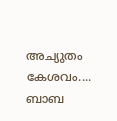അച്യുതം കേശവം.... ബാബ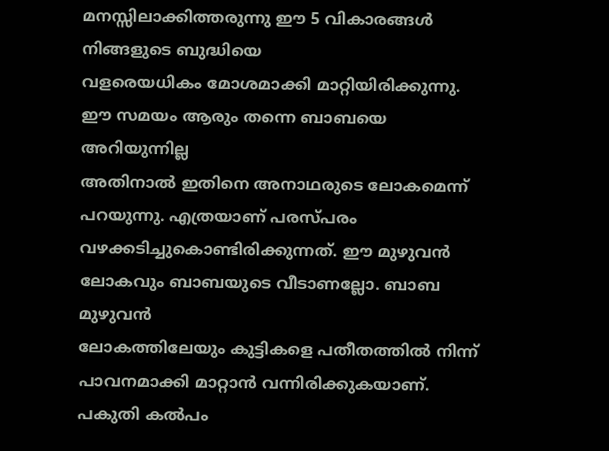മനസ്സിലാക്കിത്തരുന്നു ഈ 5 വികാരങ്ങൾ നിങ്ങളുടെ ബുദ്ധിയെ
വളരെയധികം മോശമാക്കി മാറ്റിയിരിക്കുന്നു. ഈ സമയം ആരും തന്നെ ബാബയെ അറിയുന്നില്ല
അതിനാൽ ഇതിനെ അനാഥരുടെ ലോകമെന്ന് പറയുന്നു. എത്രയാണ് പരസ്പരം
വഴക്കടിച്ചുകൊണ്ടിരിക്കുന്നത്. ഈ മുഴുവൻ ലോകവും ബാബയുടെ വീടാണല്ലോ. ബാബ മുഴുവൻ
ലോകത്തിലേയും കുട്ടികളെ പതീതത്തിൽ നിന്ന് പാവനമാക്കി മാറ്റാൻ വന്നിരിക്കുകയാണ്.
പകുതി കൽപം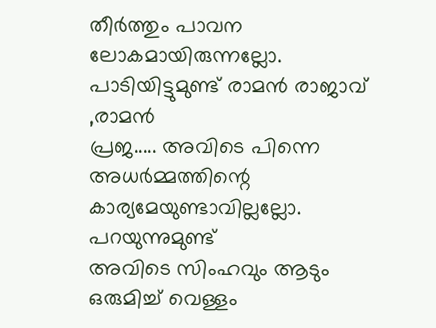തീർത്തും പാവന ലോകമായിരുന്നല്ലോ. പാടിയിട്ടുമുണ്ട് രാമൻ രാജാവ് ,രാമൻ
പ്രജ..... അവിടെ പിന്നെ അധർമ്മത്തിന്റെ കാര്യമേയുണ്ടാവില്ലല്ലോ. പറയുന്നുമുണ്ട്
അവിടെ സിംഹവും ആടും ഒരുമിച്ച് വെള്ളം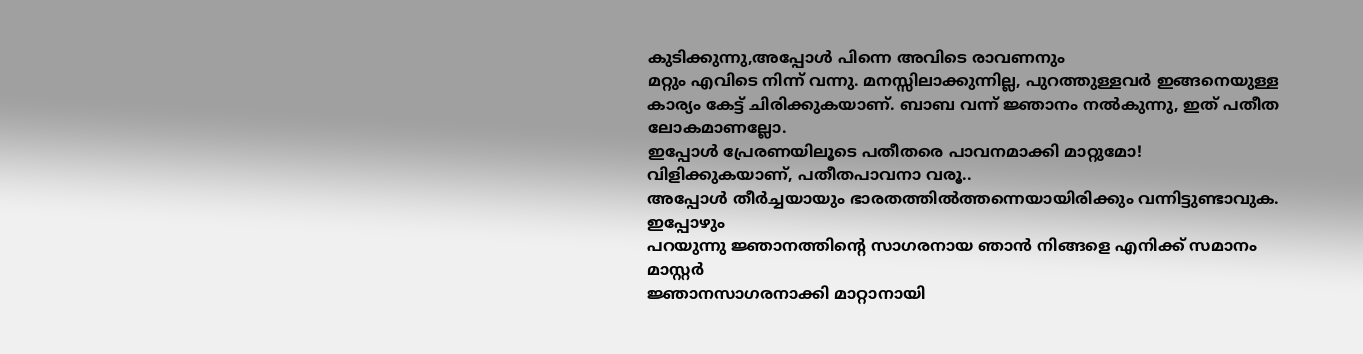കുടിക്കുന്നു,അപ്പോൾ പിന്നെ അവിടെ രാവണനും
മറ്റും എവിടെ നിന്ന് വന്നു. മനസ്സിലാക്കുന്നില്ല, പുറത്തുള്ളവർ ഇങ്ങനെയുള്ള
കാര്യം കേട്ട് ചിരിക്കുകയാണ്. ബാബ വന്ന് ജ്ഞാനം നൽകുന്നു, ഇത് പതീത ലോകമാണല്ലോ.
ഇപ്പോൾ പ്രേരണയിലൂടെ പതീതരെ പാവനമാക്കി മാറ്റുമോ! വിളിക്കുകയാണ്, പതീതപാവനാ വരൂ..
അപ്പോൾ തീർച്ചയായും ഭാരതത്തിൽത്തന്നെയായിരിക്കും വന്നിട്ടുണ്ടാവുക. ഇപ്പോഴും
പറയുന്നു ജ്ഞാനത്തിന്റെ സാഗരനായ ഞാൻ നിങ്ങളെ എനിക്ക് സമാനം മാസ്റ്റർ
ജ്ഞാനസാഗരനാക്കി മാറ്റാനായി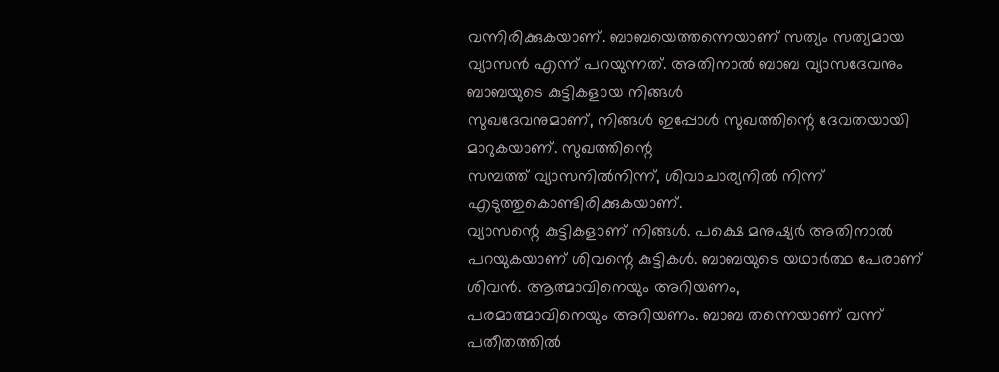വന്നിരിക്കുകയാണ്. ബാബയെത്തന്നെയാണ് സത്യം സത്യമായ
വ്യാസൻ എന്ന് പറയുന്നത്. അതിനാൽ ബാബ വ്യാസദേവനും ബാബയുടെ കുട്ടികളായ നിങ്ങൾ
സുഖദേവനുമാണ്, നിങ്ങൾ ഇപ്പോൾ സുഖത്തിന്റെ ദേവതയായി മാറുകയാണ്. സുഖത്തിന്റെ
സമ്പത്ത് വ്യാസനിൽനിന്ന്, ശിവാചാര്യനിൽ നിന്ന് എടുത്തുകൊണ്ടിരിക്കുകയാണ്.
വ്യാസന്റെ കുട്ടികളാണ് നിങ്ങൾ. പക്ഷെ മനുഷ്യർ അതിനാൽ
പറയുകയാണ് ശിവന്റെ കുട്ടികൾ. ബാബയുടെ യഥാർത്ഥ പേരാണ് ശിവൻ. ആത്മാവിനെയും അറിയണം,
പരമാത്മാവിനെയും അറിയണം. ബാബ തന്നെയാണ് വന്ന് പതീതത്തിൽ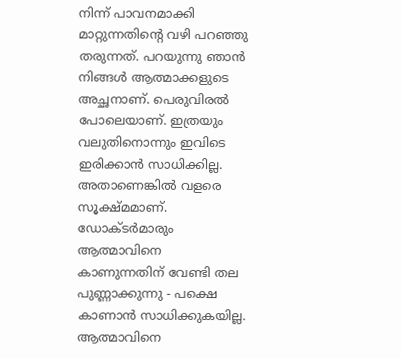നിന്ന് പാവനമാക്കി
മാറ്റുന്നതിന്റെ വഴി പറഞ്ഞു തരുന്നത്. പറയുന്നു ഞാൻ നിങ്ങൾ ആത്മാക്കളുടെ
അച്ഛനാണ്. പെരുവിരൽ പോലെയാണ്. ഇത്രയും വലുതിനൊന്നും ഇവിടെ ഇരിക്കാൻ സാധിക്കില്ല.
അതാണെങ്കിൽ വളരെ സൂക്ഷ്മമാണ്. ഡോക്ടർമാരും ആത്മാവിനെ കാണുന്നതിന് വേണ്ടി തല
പുണ്ണാക്കുന്നു - പക്ഷെ കാണാൻ സാധിക്കുകയില്ല. ആത്മാവിനെ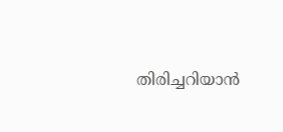തിരിച്ചറിയാൻ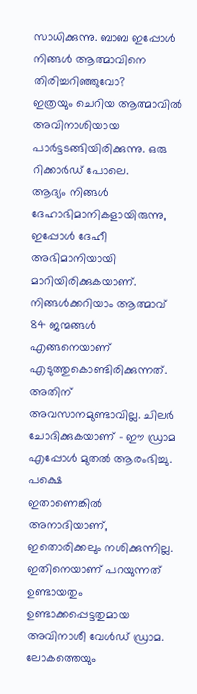സാധിക്കുന്നു. ബാബ ഇപ്പോൾ നിങ്ങൾ ആത്മാവിനെ തിരിച്ചറിഞ്ഞുവോ?
ഇത്രയും ചെറിയ ആത്മാവിൽ അവിനാശിയായ പാർട്ടടങ്ങിയിരിക്കുന്നു. ഒരു റിക്കാർഡ് പോലെ.
ആദ്യം നിങ്ങൾ ദേഹാഭിമാനികളായിരുന്നു, ഇപ്പോൾ ദേഹീ അഭിമാനിയായി മാറിയിരിക്കുകയാണ്.
നിങ്ങൾക്കറിയാം ആത്മാവ് 84 ജന്മങ്ങൾ എങ്ങനെയാണ് എടുത്തുകൊണ്ടിരിക്കുന്നത്. അതിന്
അവസാനമുണ്ടാവില്ല. ചിലർ ചോദിക്കുകയാണ് - ഈ ഡ്രാമ എപ്പോൾ മുതൽ ആരംഭിച്ചു. പക്ഷെ
ഇതാണെങ്കിൽ അനാദിയാണ്, ഇതൊരിക്കലും നശിക്കുന്നില്ല. ഇതിനെയാണ് പറയുന്നത്
ഉണ്ടായതും ഉണ്ടാക്കപ്പെട്ടതുമായ അവിനാശീ വേൾഡ് ഡ്രാമ. ലോകത്തെയും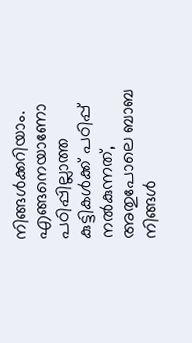നിങ്ങൾക്കറിയാം.
എങ്ങനെയാണോ പഠിപ്പില്ലാത്ത കുട്ടികൾക്ക് പഠിപ്പ് നൽകുന്നത്, അതുപോലെ ബാബ നിങ്ങൾ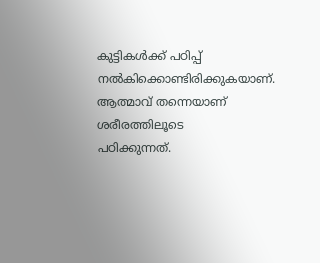കുട്ടികൾക്ക് പഠിപ്പ് നൽകിക്കൊണ്ടിരിക്കുകയാണ്. ആത്മാവ് തന്നെയാണ് ശരീരത്തിലൂടെ
പഠിക്കുന്നത്.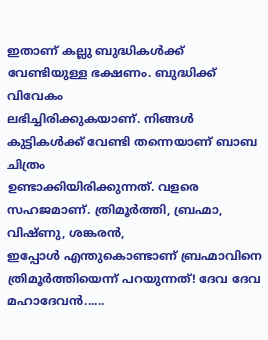ഇതാണ് കല്ലു ബുദ്ധികൾക്ക് വേണ്ടിയുള്ള ഭക്ഷണം. ബുദ്ധിക്ക് വിവേകം
ലഭിച്ചിരിക്കുകയാണ്. നിങ്ങൾ കുട്ടികൾക്ക് വേണ്ടി തന്നെയാണ് ബാബ ചിത്രം
ഉണ്ടാക്കിയിരിക്കുന്നത്. വളരെ സഹജമാണ്. ത്രിമൂർത്തി, ബ്രഹ്മാ, വിഷ്ണു, ശങ്കരൻ,
ഇപ്പോൾ എന്തുകൊണ്ടാണ് ബ്രഹ്മാവിനെ ത്രിമൂർത്തിയെന്ന് പറയുന്നത്! ദേവ ദേവ മഹാദേവൻ......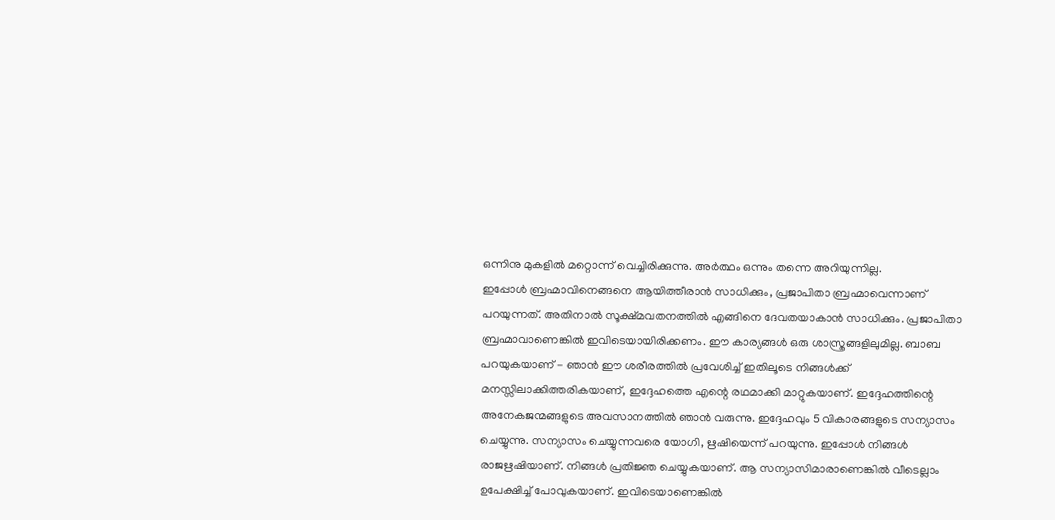ഒന്നിനു മുകളിൽ മറ്റൊന്ന് വെച്ചിരിക്കുന്നു. അർത്ഥം ഒന്നും തന്നെ അറിയുന്നില്ല.
ഇപ്പോൾ ബ്രഹ്മാവിനെങ്ങനെ ആയിത്തീരാൻ സാധിക്കും, പ്രജാപിതാ ബ്രഹ്മാവെന്നാണ്
പറയുന്നത്. അതിനാൽ സൂക്ഷ്മവതനത്തിൽ എങ്ങിനെ ദേവതയാകാൻ സാധിക്കും. പ്രജാപിതാ
ബ്രഹ്മാവാണെങ്കിൽ ഇവിടെയായിരിക്കണം. ഈ കാര്യങ്ങൾ ഒരു ശാസ്ത്രങ്ങളിലുമില്ല. ബാബ
പറയുകയാണ് - ഞാൻ ഈ ശരീരത്തിൽ പ്രവേശിച്ച് ഇതിലൂടെ നിങ്ങൾക്ക്
മനസ്സിലാക്കിത്തരികയാണ്, ഇദ്ദേഹത്തെ എന്റെ രഥമാക്കി മാറ്റുകയാണ്. ഇദ്ദേഹത്തിന്റെ
അനേകജന്മങ്ങളുടെ അവസാനത്തിൽ ഞാൻ വരുന്നു. ഇദ്ദേഹവും 5 വികാരങ്ങളുടെ സന്യാസം
ചെയ്യുന്നു. സന്യാസം ചെയ്യുന്നവരെ യോഗി, ഋഷിയെന്ന് പറയുന്നു. ഇപ്പോൾ നിങ്ങൾ
രാജഋഷിയാണ്. നിങ്ങൾ പ്രതിജ്ഞ ചെയ്യുകയാണ്. ആ സന്യാസിമാരാണെങ്കിൽ വീടെല്ലാം
ഉപേക്ഷിച്ച് പോവുകയാണ്. ഇവിടെയാണെങ്കിൽ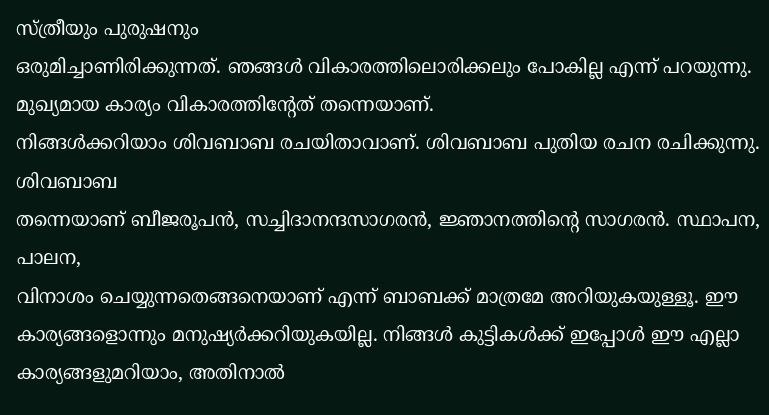സ്ത്രീയും പുരുഷനും
ഒരുമിച്ചാണിരിക്കുന്നത്. ഞങ്ങൾ വികാരത്തിലൊരിക്കലും പോകില്ല എന്ന് പറയുന്നു.
മുഖ്യമായ കാര്യം വികാരത്തിന്റേത് തന്നെയാണ്.
നിങ്ങൾക്കറിയാം ശിവബാബ രചയിതാവാണ്. ശിവബാബ പുതിയ രചന രചിക്കുന്നു. ശിവബാബ
തന്നെയാണ് ബീജരൂപൻ, സച്ചിദാനന്ദസാഗരൻ, ജ്ഞാനത്തിന്റെ സാഗരൻ. സ്ഥാപന, പാലന,
വിനാശം ചെയ്യുന്നതെങ്ങനെയാണ് എന്ന് ബാബക്ക് മാത്രമേ അറിയുകയുള്ളൂ. ഈ
കാര്യങ്ങളൊന്നും മനുഷ്യർക്കറിയുകയില്ല. നിങ്ങൾ കുട്ടികൾക്ക് ഇപ്പോൾ ഈ എല്ലാ
കാര്യങ്ങളുമറിയാം, അതിനാൽ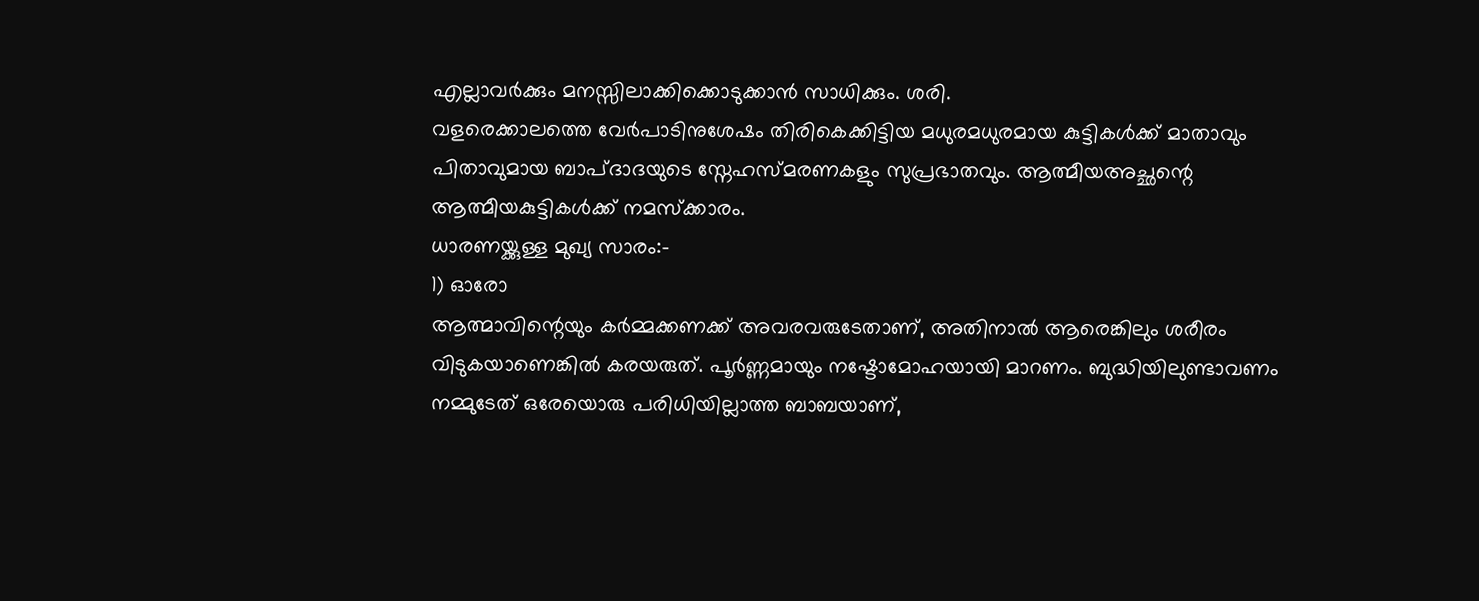എല്ലാവർക്കും മനസ്സിലാക്കിക്കൊടുക്കാൻ സാധിക്കും. ശരി.
വളരെക്കാലത്തെ വേർപാടിനുശേഷം തിരികെക്കിട്ടിയ മധുരമധുരമായ കുട്ടികൾക്ക് മാതാവും
പിതാവുമായ ബാപ്ദാദയുടെ സ്നേഹസ്മരണകളും സുപ്രഭാതവും. ആത്മീയഅച്ഛന്റെ
ആത്മീയകുട്ടികൾക്ക് നമസ്ക്കാരം.
ധാരണയ്ക്കുള്ള മുഖ്യ സാരം:-
1) ഓരോ
ആത്മാവിന്റെയും കർമ്മക്കണക്ക് അവരവരുടേതാണ്, അതിനാൽ ആരെങ്കിലും ശരീരം
വിടുകയാണെങ്കിൽ കരയരുത്. പൂർണ്ണമായും നഷ്ടോമോഹയായി മാറണം. ബുദ്ധിയിലുണ്ടാവണം
നമ്മുടേത് ഒരേയൊരു പരിധിയില്ലാത്ത ബാബയാണ്,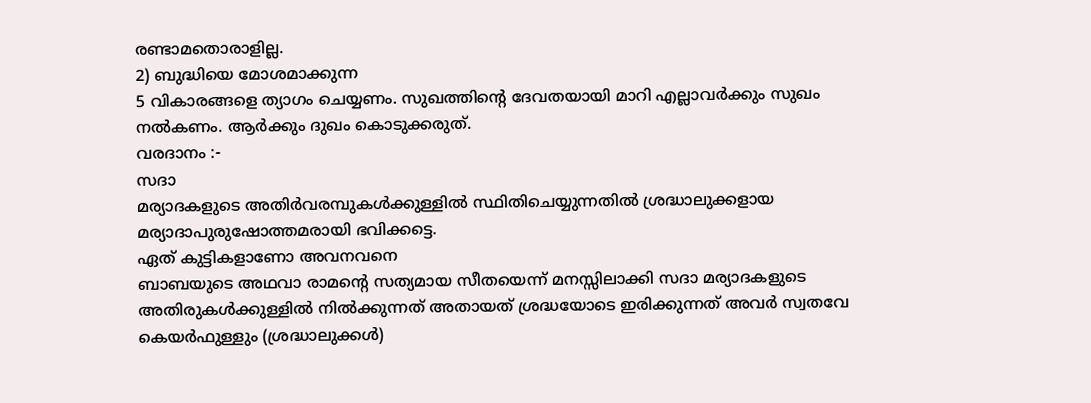രണ്ടാമതൊരാളില്ല.
2) ബുദ്ധിയെ മോശമാക്കുന്ന
5 വികാരങ്ങളെ ത്യാഗം ചെയ്യണം. സുഖത്തിന്റെ ദേവതയായി മാറി എല്ലാവർക്കും സുഖം
നൽകണം. ആർക്കും ദുഖം കൊടുക്കരുത്.
വരദാനം :-
സദാ
മര്യാദകളുടെ അതിർവരമ്പുകൾക്കുള്ളിൽ സ്ഥിതിചെയ്യുന്നതിൽ ശ്രദ്ധാലുക്കളായ
മര്യാദാപുരുഷോത്തമരായി ഭവിക്കട്ടെ.
ഏത് കുട്ടികളാണോ അവനവനെ
ബാബയുടെ അഥവാ രാമന്റെ സത്യമായ സീതയെന്ന് മനസ്സിലാക്കി സദാ മര്യാദകളുടെ
അതിരുകൾക്കുള്ളിൽ നിൽക്കുന്നത് അതായത് ശ്രദ്ധയോടെ ഇരിക്കുന്നത് അവർ സ്വതവേ
കെയർഫുള്ളും (ശ്രദ്ധാലുക്കൾ)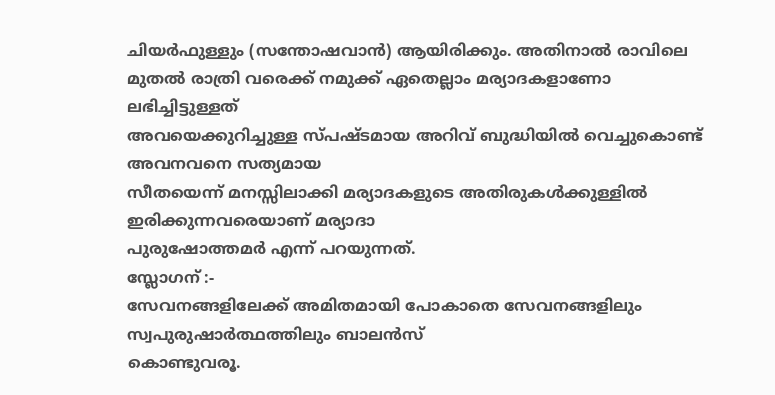ചിയർഫുള്ളും (സന്തോഷവാൻ) ആയിരിക്കും. അതിനാൽ രാവിലെ
മുതൽ രാത്രി വരെക്ക് നമുക്ക് ഏതെല്ലാം മര്യാദകളാണോ ലഭിച്ചിട്ടുള്ളത്
അവയെക്കുറിച്ചുള്ള സ്പഷ്ടമായ അറിവ് ബുദ്ധിയിൽ വെച്ചുകൊണ്ട് അവനവനെ സത്യമായ
സീതയെന്ന് മനസ്സിലാക്കി മര്യാദകളുടെ അതിരുകൾക്കുള്ളിൽ ഇരിക്കുന്നവരെയാണ് മര്യാദാ
പുരുഷോത്തമർ എന്ന് പറയുന്നത്.
സ്ലോഗന് :-
സേവനങ്ങളിലേക്ക് അമിതമായി പോകാതെ സേവനങ്ങളിലും സ്വപുരുഷാർത്ഥത്തിലും ബാലൻസ്
കൊണ്ടുവരൂ.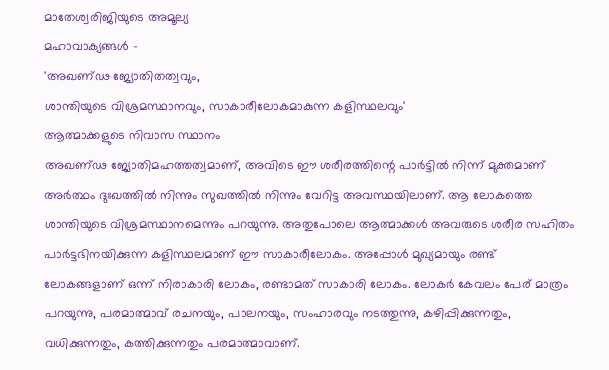മാതേശ്വരിജിയുടെ അമൂല്യ
മഹാവാക്യങ്ങൾ -
'അഖണ്ഢ ജ്യോതിതത്വവും,
ശാന്തിയുടെ വിശ്രമസ്ഥാനവും, സാകാരീലോകമാകുന്ന കളിസ്ഥലവും'
ആത്മാക്കളുടെ നിവാസ സ്ഥാനം
അഖണ്ഢ ജ്യോതിമഹത്തത്വമാണ്, അവിടെ ഈ ശരീരത്തിന്റെ പാർട്ടിൽ നിന്ന് മുക്തമാണ്
അർത്ഥം ദുഃഖത്തിൽ നിന്നും സുഖത്തിൽ നിന്നും വേറിട്ട അവസ്ഥയിലാണ്. ആ ലോകത്തെ
ശാന്തിയുടെ വിശ്രമസ്ഥാനമെന്നും പറയുന്നു. അതുപോലെ ആത്മാക്കൾ അവരുടെ ശരീര സഹിതം
പാർട്ടഭിനയിക്കുന്ന കളിസ്ഥലമാണ് ഈ സാകാരീലോകം. അപ്പോൾ മുഖ്യമായും രണ്ട്
ലോകങ്ങളാണ് ഒന്ന് നിരാകാരി ലോകം, രണ്ടാമത് സാകാരി ലോകം. ലോകർ കേവലം പേര് മാത്രം
പറയുന്നു, പരമാത്മാവ് രചനയും, പാലനയും, സംഹാരവും നടത്തുന്നു, കഴിപ്പിക്കുന്നതും,
വധിക്കുന്നതും, കത്തിക്കുന്നതും പരമാത്മാവാണ്.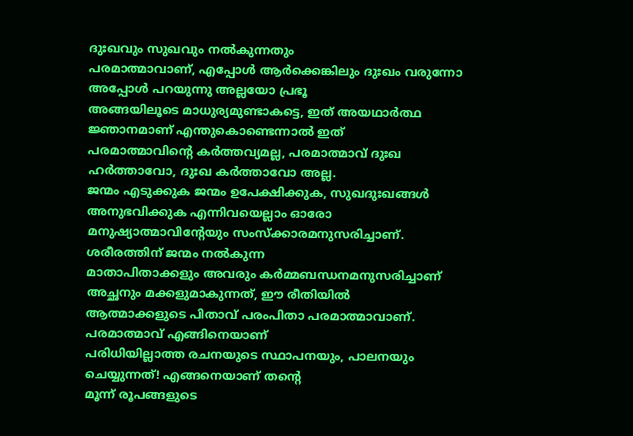ദുഃഖവും സുഖവും നൽകുന്നതും
പരമാത്മാവാണ്, എപ്പോൾ ആർക്കെങ്കിലും ദുഃഖം വരുന്നോ അപ്പോൾ പറയുന്നു അല്ലയോ പ്രഭൂ
അങ്ങയിലൂടെ മാധുര്യമുണ്ടാകട്ടെ, ഇത് അയഥാർത്ഥ ജ്ഞാനമാണ് എന്തുകൊണ്ടെന്നാൽ ഇത്
പരമാത്മാവിന്റെ കർത്തവ്യമല്ല, പരമാത്മാവ് ദുഃഖ ഹർത്താവോ, ദുഃഖ കർത്താവോ അല്ല.
ജന്മം എടുക്കുക ജന്മം ഉപേക്ഷിക്കുക, സുഖദുഃഖങ്ങൾ അനുഭവിക്കുക എന്നിവയെല്ലാം ഓരോ
മനുഷ്യാത്മാവിന്റേയും സംസ്ക്കാരമനുസരിച്ചാണ്. ശരീരത്തിന് ജന്മം നൽകുന്ന
മാതാപിതാക്കളും അവരും കർമ്മബന്ധനമനുസരിച്ചാണ് അച്ഛനും മക്കളുമാകുന്നത്, ഈ രീതിയിൽ
ആത്മാക്കളുടെ പിതാവ് പരംപിതാ പരമാത്മാവാണ്. പരമാത്മാവ് എങ്ങിനെയാണ്
പരിധിയില്ലാത്ത രചനയുടെ സ്ഥാപനയും, പാലനയും ചെയ്യുന്നത്! എങ്ങനെയാണ് തന്റെ
മൂന്ന് രൂപങ്ങളുടെ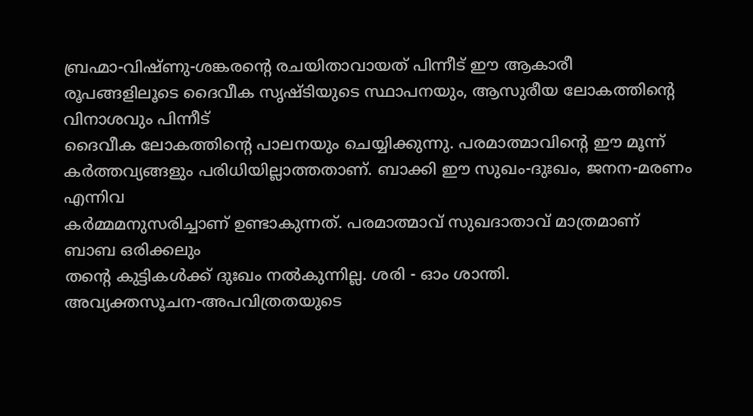ബ്രഹ്മാ-വിഷ്ണു-ശങ്കരന്റെ രചയിതാവായത് പിന്നീട് ഈ ആകാരീ
രൂപങ്ങളിലൂടെ ദൈവീക സൃഷ്ടിയുടെ സ്ഥാപനയും, ആസുരീയ ലോകത്തിന്റെ വിനാശവും പിന്നീട്
ദൈവീക ലോകത്തിന്റെ പാലനയും ചെയ്യിക്കുന്നു. പരമാത്മാവിന്റെ ഈ മൂന്ന്
കർത്തവ്യങ്ങളും പരിധിയില്ലാത്തതാണ്. ബാക്കി ഈ സുഖം-ദുഃഖം, ജനന-മരണം എന്നിവ
കർമ്മമനുസരിച്ചാണ് ഉണ്ടാകുന്നത്. പരമാത്മാവ് സുഖദാതാവ് മാത്രമാണ് ബാബ ഒരിക്കലും
തന്റെ കുട്ടികൾക്ക് ദുഃഖം നൽകുന്നില്ല. ശരി - ഓം ശാന്തി.
അവ്യക്തസൂചന-അപവിത്രതയുടെ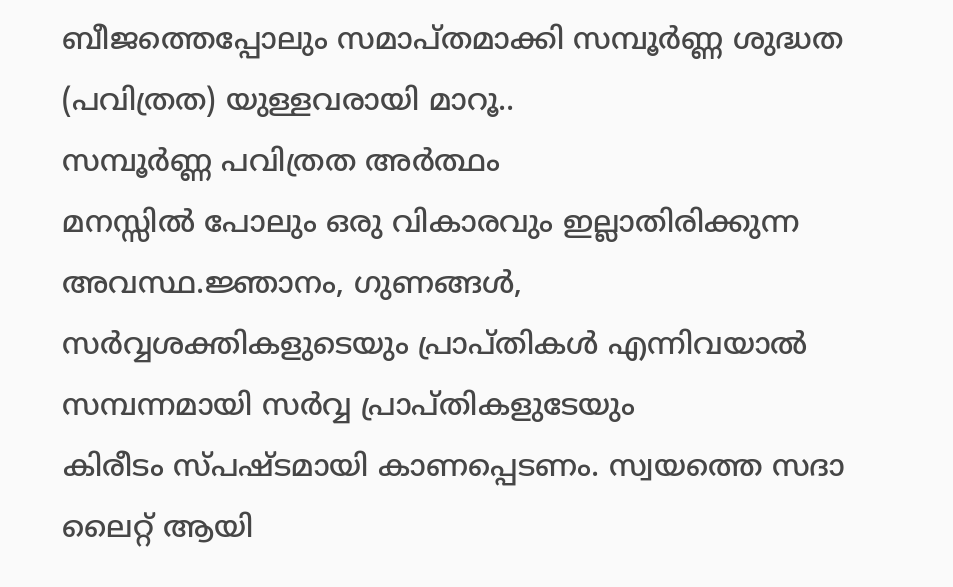ബീജത്തെപ്പോലും സമാപ്തമാക്കി സമ്പൂർണ്ണ ശുദ്ധത (പവിത്രത) യുള്ളവരായി മാറൂ..
സമ്പൂർണ്ണ പവിത്രത അർത്ഥം
മനസ്സിൽ പോലും ഒരു വികാരവും ഇല്ലാതിരിക്കുന്ന അവസ്ഥ.ജ്ഞാനം, ഗുണങ്ങൾ,
സർവ്വശക്തികളുടെയും പ്രാപ്തികൾ എന്നിവയാൽ സമ്പന്നമായി സർവ്വ പ്രാപ്തികളുടേയും
കിരീടം സ്പഷ്ടമായി കാണപ്പെടണം. സ്വയത്തെ സദാ ലൈറ്റ് ആയി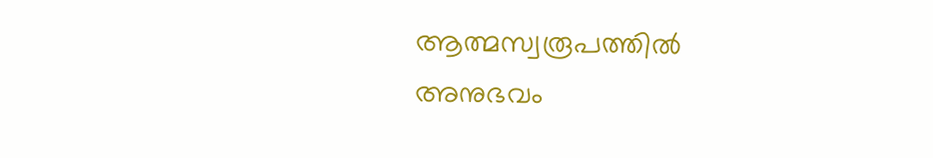ആത്മസ്വരൂപത്തിൽ അനുഭവം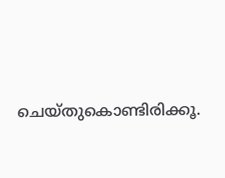ചെയ്തുകൊണ്ടിരിക്കൂ.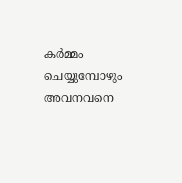കർമ്മം ചെയ്യുമ്പോഴും അവനവനെ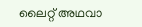ലൈറ്റ് അഥവാ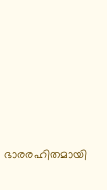ഭാരരഹിതമായി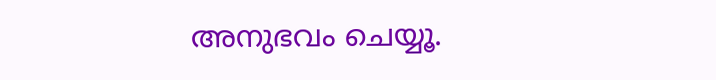അനുഭവം ചെയ്യൂ.